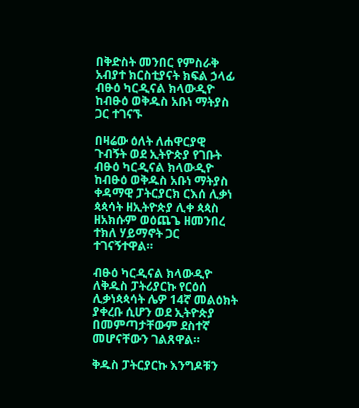በቅድስት መንበር የምስራቅ አብያተ ክርስቲያናት ክፍል ኃላፊ ብፁዕ ካርዲናል ክላውዲዮ ከብፁዕ ወቅዱስ አቡነ ማትያስ ጋር ተገናኙ

በዛሬው ዕለት ለሐዋርያዊ ጉብኝት ወደ ኢትዮጵያ የገቡት ብፁዕ ካርዲናል ክላውዲዮ ከብፁዕ ወቅዱስ አቡነ ማትያስ ቀዳማዊ ፓትርያርክ ርእሰ ሊቃነ ጳጳሳት ዘኢትዮጵያ ሊቀ ጳጳስ ዘአክሱም ወዕጨጌ ዘመንበረ ተክለ ሃይማኖት ጋር ተገናኝተዋል።

ብፁዕ ካርዲናል ክላውዲዮ ለቅዱስ ፓትሪያርኩ የርዕሰ ሊቃነጳጳሳት ሌዎ 14ኛ መልዕክት ያቀረቡ ሲሆን ወደ ኢትዮጵያ በመምጣታቸውም ደስተኛ መሆናቸውን ገልጸዋል።

ቅዱስ ፓትርያርኩ እንግዶቹን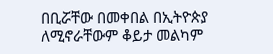በቢሯቸው በመቀበል በኢትዮጵያ ለሚኖራቸውም ቆይታ መልካም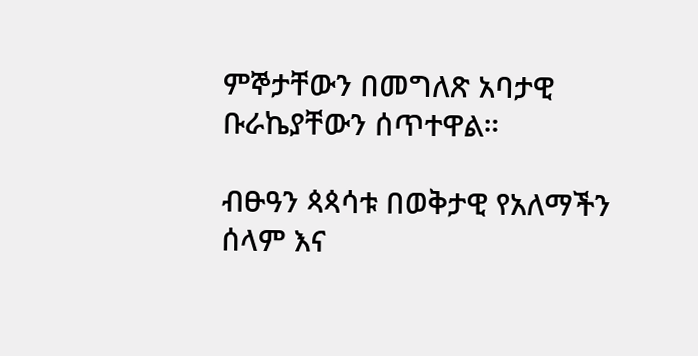ምኞታቸውን በመግለጽ አባታዊ ቡራኬያቸውን ሰጥተዋል።

ብፁዓን ጳጳሳቱ በወቅታዊ የአለማችን ሰላም እና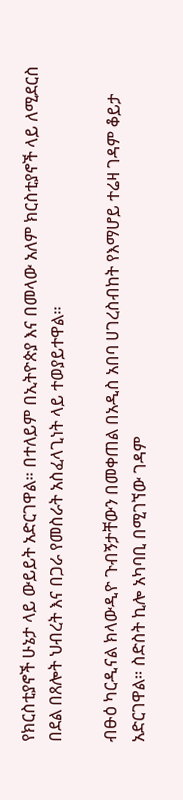የክርስቲያኖች ሁኔታ ላይ ውይይት አድርገዋል። በተለይም በኢትዮጵያ እና በመላው አለም ክርስቲያኖች ላይ ለሚደርስ በደል በጸሎት ህብረት እና በጋራ የመስራት አስፈላጊነት ላይ ተወያይተዋል።

ብፁዕ ካርዲናል ክላውዲዮ ጉብኝታቸውን በመቀጠል በአዲስ አበባ ሀገረስብከት የእማሆይ ተሬዛ ገዳም ቆይታ አድርገዋል። ስድስት ኪሎ አካባቢ በሚገኘው ገዳም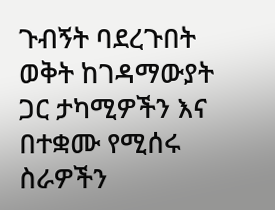ጉብኝት ባደረጉበት ወቅት ከገዳማውያት ጋር ታካሚዎችን እና በተቋሙ የሚሰሩ ስራዎችን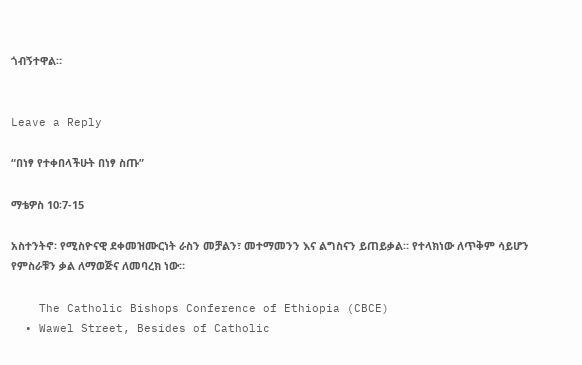ጎብኝተዋል።


Leave a Reply

“በነፃ የተቀበላችሁት በነፃ ስጡ”

ማቴዎስ 10፡7-15

አስተንትኖ፡ የሚስዮናዊ ደቀመዝሙርነት ራስን መቻልን፣ መተማመንን እና ልግስናን ይጠይቃል። የተላክነው ለጥቅም ሳይሆን የምስራቹን ቃል ለማወጅና ለመባረክ ነው።

    The Catholic Bishops Conference of Ethiopia (CBCE)
  • Wawel Street, Besides of Catholic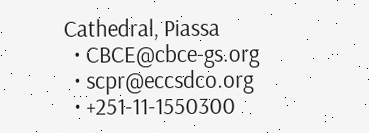Cathedral, Piassa
  • CBCE@cbce-gs.org
  • scpr@eccsdco.org
  • +251-11-1550300